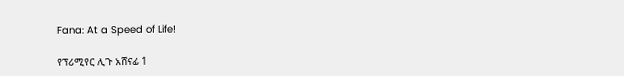Fana: At a Speed of Life!

የፕሪሚየር ሊጉ አሸናፊ 1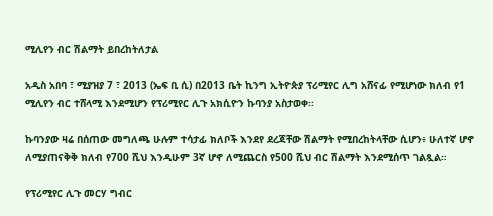ሚሊየን ብር ሽልማት ይበረከትለታል

አዲስ አበባ ፣ ሚያዝያ 7 ፣ 2013 (ኤፍ ቢ ሲ) በ2013 ቤት ኪንግ ኢትዮጵያ ፕሪሚየር ሊግ አሸናፊ የሚሆነው ክለብ የ1 ሚሊየን ብር ተሸላሚ እንደሚሆን የፕሪሚየር ሊጉ አክሲዮን ኩባንያ አስታወቀ፡፡

ኩባንያው ዛሬ በሰጠው መግለጫ ሁሉም ተሳታፊ ክለቦች እንደየ ደረጃቸው ሽልማት የሚበረከትላቸው ሲሆን፥ ሁለተኛ ሆኖ ለሚያጠናቅቅ ክለብ የ700 ሺህ እንዲሁም 3ኛ ሆኖ ለሚጨርስ የ500 ሺህ ብር ሽልማት እንደሚሰጥ ገልጿል።

የፕሪሚየር ሊጉ መርሃ ግብር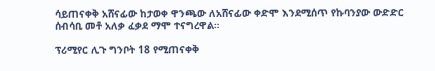ሳይጠናቀቅ አሸናፊው ከታወቀ ዋንጫው ለአሸናፊው ቀድሞ እንደሚሰጥ የኩባንያው ውድድር ሰብሳቢ መቶ አለቃ ፈቃደ ማሞ ተናግረዋል።

ፕሪሚየር ሊጉ ግንቦት 18 የሚጠናቀቅ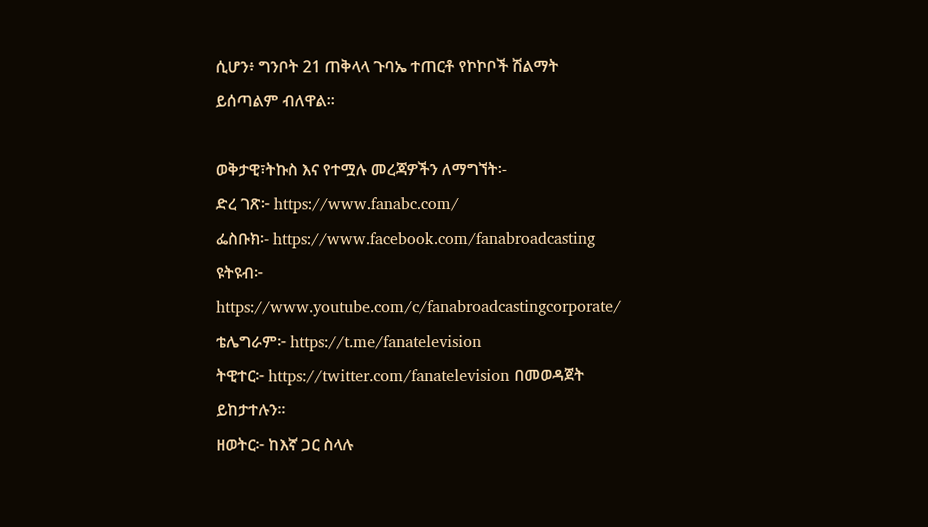ሲሆን፥ ግንቦት 21 ጠቅላላ ጉባኤ ተጠርቶ የኮኮቦች ሽልማት ይሰጣልም ብለዋል፡፡

ወቅታዊ፣ትኩስ እና የተሟሉ መረጃዎችን ለማግኘት፡-
ድረ ገጽ፦ https://www.fanabc.com/
ፌስቡክ፡- https://www.facebook.com/fanabroadcasting
ዩትዩብ፦ https://www.youtube.com/c/fanabroadcastingcorporate/
ቴሌግራም፦ https://t.me/fanatelevision
ትዊተር፦ https://twitter.com/fanatelevision በመወዳጀት ይከታተሉን፡፡
ዘወትር፦ ከእኛ ጋር ስላሉ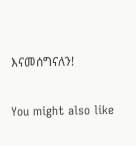እናመሰግናለን!

You might also like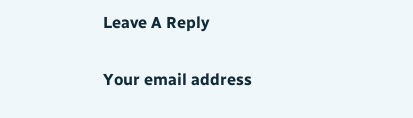Leave A Reply

Your email address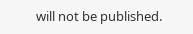will not be published.